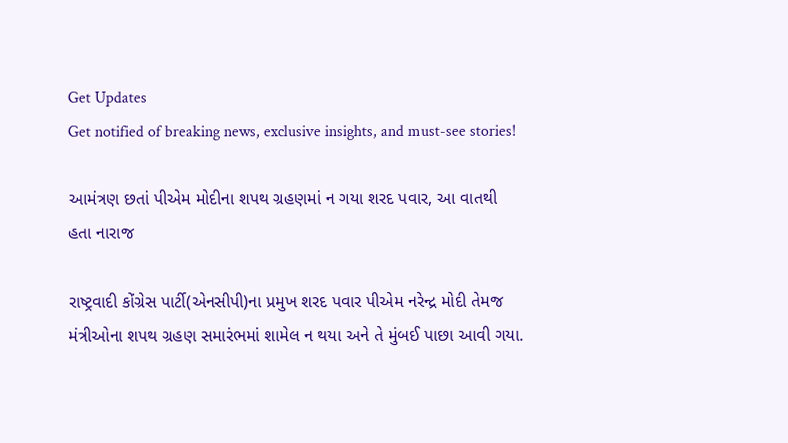Get Updates
Get notified of breaking news, exclusive insights, and must-see stories!

આમંત્રણ છતાં પીએમ મોદીના શપથ ગ્રહણમાં ન ગયા શરદ પવાર, આ વાતથી હતા નારાજ

રાષ્ટ્રવાદી કોંગ્રેસ પાર્ટી(એનસીપી)ના પ્રમુખ શરદ પવાર પીએમ નરેન્દ્ર મોદી તેમજ મંત્રીઓના શપથ ગ્રહણ સમારંભમાં શામેલ ન થયા અને તે મુંબઈ પાછા આવી ગયા.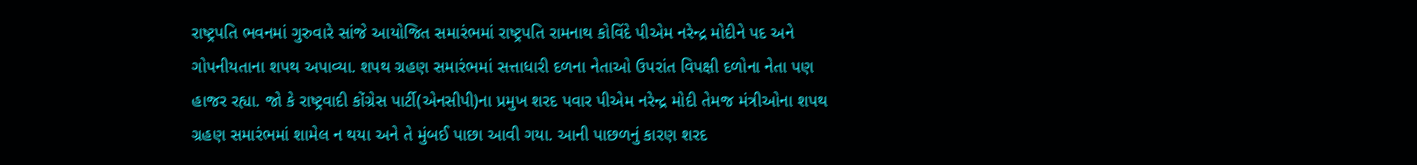રાષ્ટ્રપતિ ભવનમાં ગુરુવારે સાંજે આયોજિત સમારંભમાં રાષ્ટ્રપતિ રામનાથ કોવિંદે પીએમ નરેન્દ્ર મોદીને પદ અને ગોપનીયતાના શપથ અપાવ્યા. શપથ ગ્રહણ સમારંભમાં સત્તાધારી દળના નેતાઓ ઉપરાંત વિપક્ષી દળોના નેતા પણ હાજર રહ્યા. જો કે રાષ્ટ્રવાદી કોંગ્રેસ પાર્ટી(એનસીપી)ના પ્રમુખ શરદ પવાર પીએમ નરેન્દ્ર મોદી તેમજ મંત્રીઓના શપથ ગ્રહણ સમારંભમાં શામેલ ન થયા અને તે મુંબઈ પાછા આવી ગયા. આની પાછળનું કારણ શરદ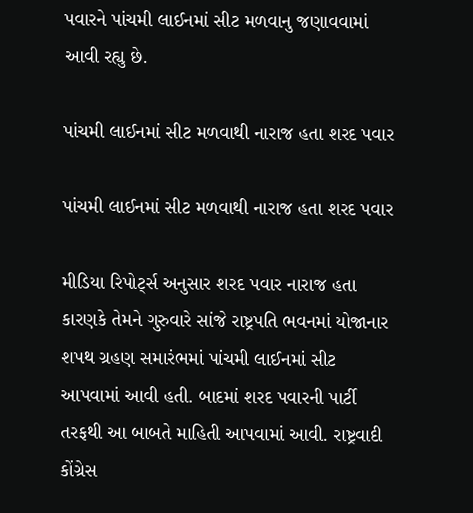પવારને પાંચમી લાઈનમાં સીટ મળવાનુ જણાવવામાં આવી રહ્યુ છે.

પાંચમી લાઈનમાં સીટ મળવાથી નારાજ હતા શરદ પવાર

પાંચમી લાઈનમાં સીટ મળવાથી નારાજ હતા શરદ પવાર

મીડિયા રિપોર્ટ્સ અનુસાર શરદ પવાર નારાજ હતા કારણકે તેમને ગુરુવારે સાંજે રાષ્ટ્રપતિ ભવનમાં યોજાનાર શપથ ગ્રહણ સમારંભમાં પાંચમી લાઈનમાં સીટ આપવામાં આવી હતી. બાદમાં શરદ પવારની પાર્ટી તરફથી આ બાબતે માહિતી આપવામાં આવી. રાષ્ટ્રવાદી કોંગ્રેસ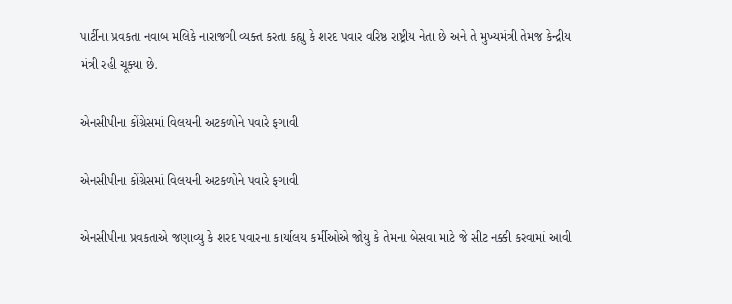પાર્ટીના પ્રવકતા નવાબ મલિકે નારાજગી વ્યક્ત કરતા કહ્યુ કે શરદ પવાર વરિષ્ઠ રાષ્ટ્રીય નેતા છે અને તે મુખ્યમંત્રી તેમજ કેન્દ્રીય મંત્રી રહી ચૂક્યા છે.

એનસીપીના કોંગ્રેસમાં વિલયની અટકળોને પવારે ફગાવી

એનસીપીના કોંગ્રેસમાં વિલયની અટકળોને પવારે ફગાવી

એનસીપીના પ્રવકતાએ જણાવ્યુ કે શરદ પવારના કાર્યાલય કર્મીઓએ જોયુ કે તેમના બેસવા માટે જે સીટ નક્કી કરવામાં આવી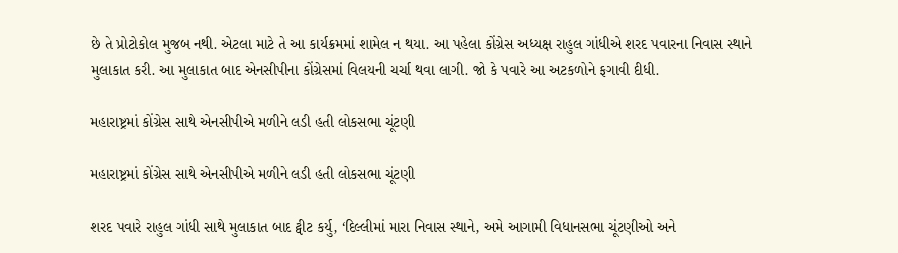છે તે પ્રોટોકોલ મુજબ નથી. એટલા માટે તે આ કાર્યક્રમમાં શામેલ ન થયા. આ પહેલા કોંગ્રેસ અધ્યક્ષ રાહુલ ગાંધીએ શરદ પવારના નિવાસ સ્થાને મુલાકાત કરી. આ મુલાકાત બાદ એનસીપીના કોંગ્રેસમાં વિલયની ચર્ચા થવા લાગી. જો કે પવારે આ અટકળોને ફગાવી દીધી.

મહારાષ્ટ્રમાં કોંગ્રેસ સાથે એનસીપીએ મળીને લડી હતી લોકસભા ચૂંટણી

મહારાષ્ટ્રમાં કોંગ્રેસ સાથે એનસીપીએ મળીને લડી હતી લોકસભા ચૂંટણી

શરદ પવારે રાહુલ ગાંધી સાથે મુલાકાત બાદ ટ્વીટ કર્યુ, ‘દિલ્લીમાં મારા નિવાસ સ્થાને, અમે આગામી વિધાનસભા ચૂંટણીઓ અને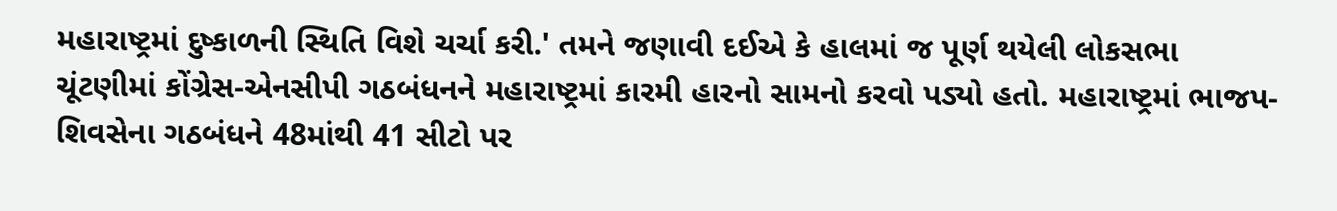મહારાષ્ટ્રમાં દુષ્કાળની સ્થિતિ વિશે ચર્ચા કરી.' તમને જણાવી દઈએ કે હાલમાં જ પૂર્ણ થયેલી લોકસભા ચૂંટણીમાં કોંગ્રેસ-એનસીપી ગઠબંધનને મહારાષ્ટ્રમાં કારમી હારનો સામનો કરવો પડ્યો હતો. મહારાષ્ટ્રમાં ભાજપ-શિવસેના ગઠબંધને 48માંથી 41 સીટો પર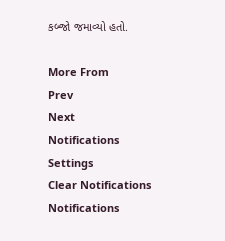કબ્જો જમાવ્યો હતો.

More From
Prev
Next
Notifications
Settings
Clear Notifications
Notifications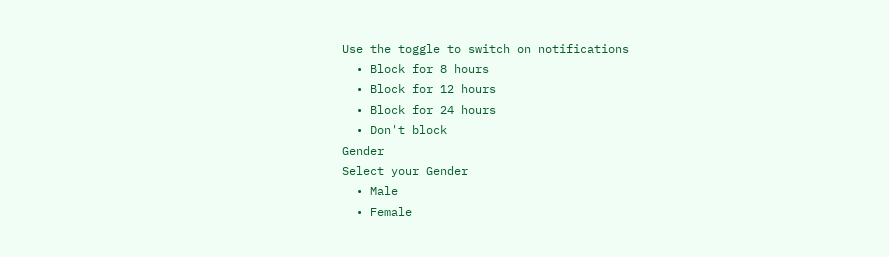Use the toggle to switch on notifications
  • Block for 8 hours
  • Block for 12 hours
  • Block for 24 hours
  • Don't block
Gender
Select your Gender
  • Male
  • Female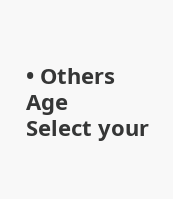• Others
Age
Select your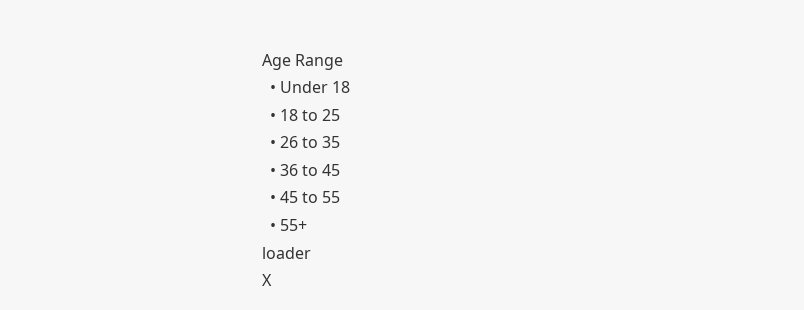Age Range
  • Under 18
  • 18 to 25
  • 26 to 35
  • 36 to 45
  • 45 to 55
  • 55+
loader
X